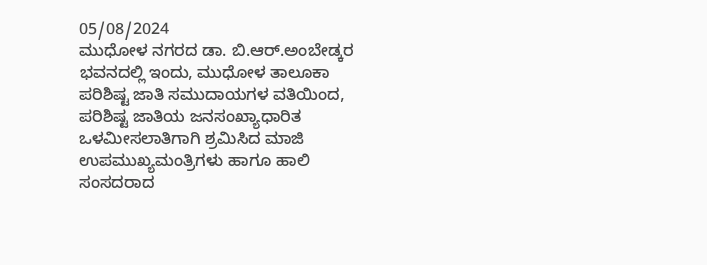05/08/2024
ಮುಧೋಳ ನಗರದ ಡಾ. ಬಿ.ಆರ್.ಅಂಬೇಡ್ಕರ ಭವನದಲ್ಲಿ ಇಂದು, ಮುಧೋಳ ತಾಲೂಕಾ ಪರಿಶಿಷ್ಟ ಜಾತಿ ಸಮುದಾಯಗಳ ವತಿಯಿಂದ,
ಪರಿಶಿಷ್ಟ ಜಾತಿಯ ಜನಸಂಖ್ಯಾಧಾರಿತ ಒಳಮೀಸಲಾತಿಗಾಗಿ ಶ್ರಮಿಸಿದ ಮಾಜಿ ಉಪಮುಖ್ಯಮಂತ್ರಿಗಳು ಹಾಗೂ ಹಾಲಿ ಸಂಸದರಾದ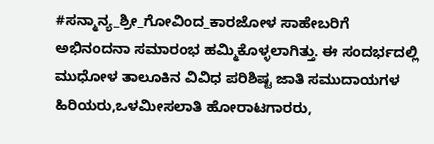#ಸನ್ಮಾನ್ಯ_ಶ್ರೀ_ಗೋವಿಂದ_ಕಾರಜೋಳ ಸಾಹೇಬರಿಗೆ ಅಭಿನಂದನಾ ಸಮಾರಂಭ ಹಮ್ಮಿಕೊಳ್ಳಲಾಗಿತ್ತು. ಈ ಸಂದರ್ಭದಲ್ಲಿ ಮುಧೋಳ ತಾಲೂಕಿನ ವಿವಿಧ ಪರಿಶಿಷ್ಟ ಜಾತಿ ಸಮುದಾಯಗಳ ಹಿರಿಯರು,ಒಳಮೀಸಲಾತಿ ಹೋರಾಟಗಾರರು,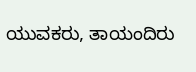ಯುವಕರು, ತಾಯಂದಿರು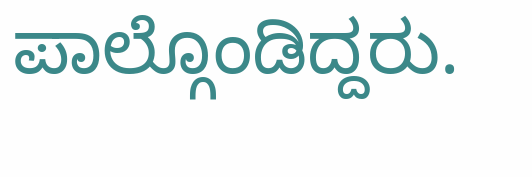ಪಾಲ್ಗೊಂಡಿದ್ದರು.